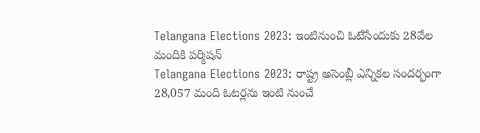Telangana Elections 2023: ఇంటినుంచి ఓటేసేందుకు 28వేల మందికి పర్మిషన్
Telangana Elections 2023: రాష్ట్ర అసెంబ్లీ ఎన్నికల సందర్భంగా 28,057 మంది ఓటర్లను ఇంటి నుంచే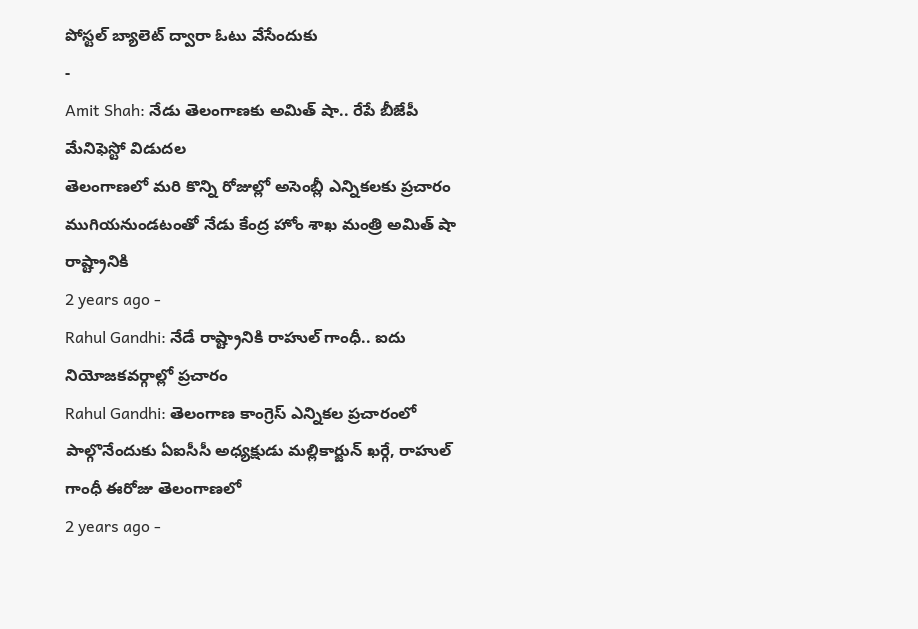పోస్టల్ బ్యాలెట్ ద్వారా ఓటు వేసేందుకు
-
Amit Shah: నేడు తెలంగాణకు అమిత్ షా.. రేపే బీజేపీ మేనిఫెస్టో విడుదల
తెలంగాణలో మరి కొన్ని రోజుల్లో అసెంబ్లీ ఎన్నికలకు ప్రచారం ముగియనుండటంతో నేడు కేంద్ర హోం శాఖ మంత్రి అమిత్ షా రాష్ట్రానికి
2 years ago -
Rahul Gandhi: నేడే రాష్ట్రానికి రాహుల్ గాంధీ.. ఐదు నియోజకవర్గాల్లో ప్రచారం
Rahul Gandhi: తెలంగాణ కాంగ్రెస్ ఎన్నికల ప్రచారంలో పాల్గొనేందుకు ఏఐసీసీ అధ్యక్షుడు మల్లికార్జున్ ఖర్గే, రాహుల్ గాంధీ ఈరోజు తెలంగాణలో
2 years ago -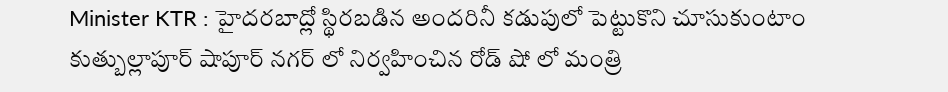Minister KTR : హైదరబాద్లో స్థిరబడిన అందరినీ కడుపులో పెట్టుకొని చూసుకుంటాం
కుత్బుల్లాపూర్ షాపూర్ నగర్ లో నిర్వహించిన రోడ్ షో లో మంత్రి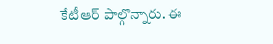కేటీఆర్ పాల్గొన్నారు. ఈ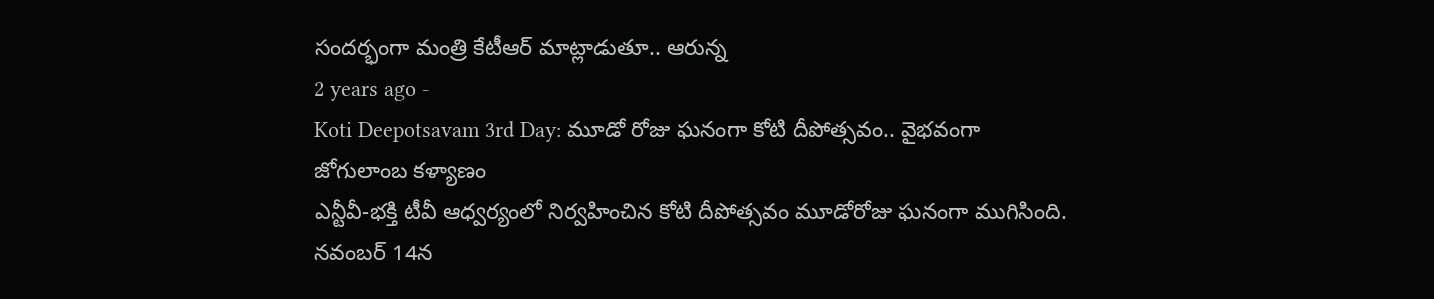సందర్భంగా మంత్రి కేటీఆర్ మాట్లాడుతూ.. ఆరున్న
2 years ago -
Koti Deepotsavam 3rd Day: మూడో రోజు ఘనంగా కోటి దీపోత్సవం.. వైభవంగా జోగులాంబ కళ్యాణం
ఎన్టీవీ-భక్తి టీవీ ఆధ్వర్యంలో నిర్వహించిన కోటి దీపోత్సవం మూడోరోజు ఘనంగా ముగిసింది. నవంబర్ 14న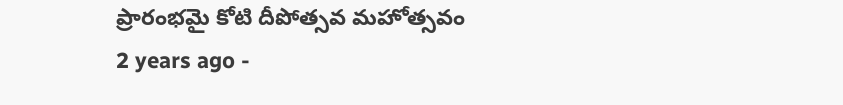ప్రారంభమై కోటి దీపోత్సవ మహోత్సవం
2 years ago -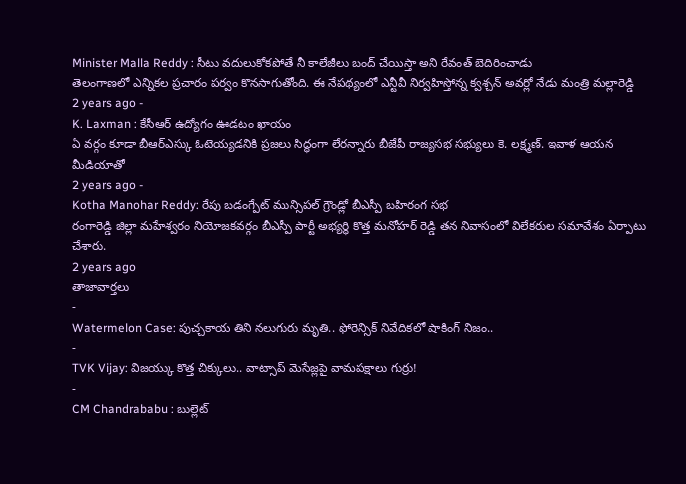Minister Malla Reddy : సీటు వదులుకోకపోతే నీ కాలేజీలు బంద్ చేయిస్తా అని రేవంత్ బెదిరించాడు
తెలంగాణలో ఎన్నికల ప్రచారం పర్వం కొనసాగుతోంది. ఈ నేపథ్యంలో ఎన్టీవీ నిర్వహిస్తోన్న క్వశ్చన్ అవర్లో నేడు మంత్రి మల్లారెడ్డి
2 years ago -
K. Laxman : కేసీఆర్ ఉద్యోగం ఊడటం ఖాయం
ఏ వర్గం కూడా బీఆర్ఎస్కు ఓటెయ్యడనికి ప్రజలు సిద్ధంగా లేరన్నారు బీజేపీ రాజ్యసభ సభ్యులు కె. లక్ష్మణ్. ఇవాళ ఆయన మీడియాతో
2 years ago -
Kotha Manohar Reddy: రేపు బడంగ్పేట్ మున్సిపల్ గ్రౌండ్లో బీఎస్పీ బహిరంగ సభ
రంగారెడ్డి జిల్లా మహేశ్వరం నియోజకవర్గం బీఎస్పీ పార్టీ అభ్యర్థి కొత్త మనోహర్ రెడ్డి తన నివాసంలో విలేకరుల సమావేశం ఏర్పాటు చేశారు.
2 years ago
తాజావార్తలు
-
Watermelon Case: పుచ్చకాయ తిని నలుగురు మృతి.. ఫోరెన్సిక్ నివేదికలో షాకింగ్ నిజం..
-
TVK Vijay: విజయ్కు కొత్త చిక్కులు.. వాట్సాప్ మెసేజ్లపై వామపక్షాలు గుర్రు!
-
CM Chandrababu : బుల్లెట్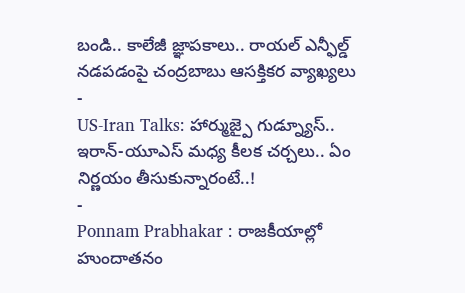బండి.. కాలేజీ జ్ఞాపకాలు.. రాయల్ ఎన్ఫీల్డ్ నడపడంపై చంద్రబాబు ఆసక్తికర వ్యాఖ్యలు
-
US-Iran Talks: హార్ముజ్పై గుడ్న్యూస్.. ఇరాన్-యూఎస్ మధ్య కీలక చర్చలు.. ఏం నిర్ణయం తీసుకున్నారంటే..!
-
Ponnam Prabhakar : రాజకీయాల్లో హుందాతనం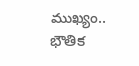ముఖ్యం.. భౌతిక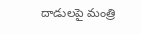దాడులపై మంత్రి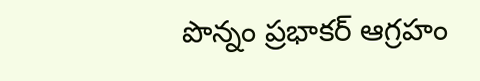పొన్నం ప్రభాకర్ ఆగ్రహం